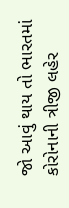જો આવું થાય તો ભારતમાં કોરોનાની ત્રીજી લહેર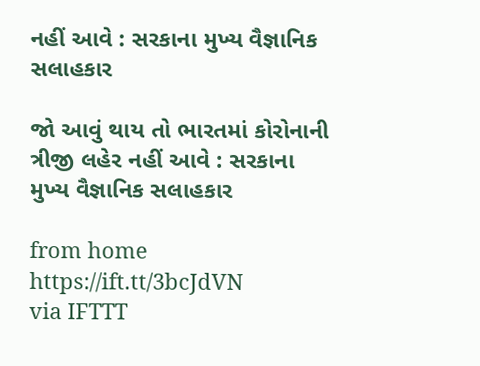નહીં આવે : સરકાના મુખ્ય વૈજ્ઞાનિક સલાહકાર

જો આવું થાય તો ભારતમાં કોરોનાની ત્રીજી લહેર નહીં આવે : સરકાના મુખ્ય વૈજ્ઞાનિક સલાહકાર

from home https://ift.tt/3bcJdVN
via IFTTT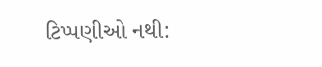ટિપ્પણીઓ નથી: